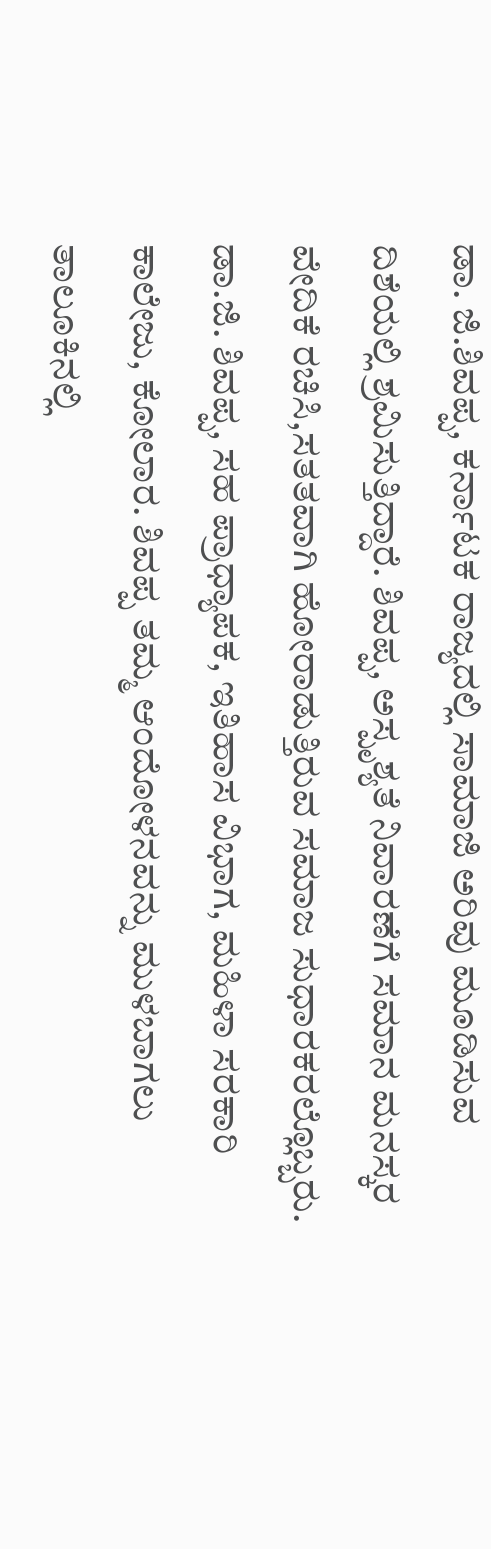ಡಾ. ಜಿ.ಶಿವಪ್ಪ, ಕರ್ನಾಟಕ ರಾಜ್ಯದಲ್ಲಿ ಸಾಮಾಜಿ ಅರಿವು ಮೂಡಿಸುವ ದಿಶೆಯಲ್ಲಿ ಶ್ರಮಿಸುತ್ತಿದ್ದಾರೆ. ಶಿವಪ್ಪ, ಅಸ್ಪೃಶ್ಯತೆ ನಿವಾರಣೆಗೆ ಸಮಾನ ಮನಸ್ಕರ ವೇದಿಕೆ ರಚಿಸಿ,ಸತತವಾಗಿ ಹೋರಾಡುತ್ತಿರುವ ಸಮಾಜ ಸುಧಾರಕರಲ್ಲೊಬ್ಬರು. ಡಾ.ಜಿ. ಶಿವಪ್ಪ, ಸಹ ಪ್ರಾಧ್ಯಾಪಕ, ಇತಿಹಾಸ ವಿಭಾಗ, ಮಹಿಳಾ ಸರಕಾರಿ ಕಾಲೇಜು, ಕೋಲಾರ. ಶಿವಪ್ಪ ತಮ್ಮ ಆಂದೋಳನವನ್ನು ಮುಳಬಾಗಲು ತಾಲೂಕಿನಲ್ಲಿ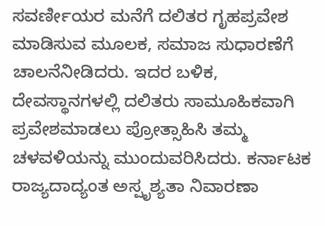ಸವರ್ಣೀಯರ ಮನೆಗೆ ದಲಿತರ ಗೃಹಪ್ರವೇಶ ಮಾಡಿಸುವ ಮೂಲಕ, ಸಮಾಜ ಸುಧಾರಣೆಗೆ ಚಾಲನೆನೀಡಿದರು. ಇದರ ಬಳಿಕ, ದೇವಸ್ಥಾನಗಳಲ್ಲಿ ದಲಿತರು ಸಾಮೂಹಿಕವಾಗಿ ಪ್ರವೇಶಮಾಡಲು ಪ್ರೋತ್ಸಾಹಿಸಿ ತಮ್ಮ ಚಳವಳಿಯನ್ನು ಮುಂದುವರಿಸಿದರು. ಕರ್ನಾಟಕ ರಾಜ್ಯದಾದ್ಯಂತ ಅಸ್ಪೃಶ್ಯತಾ ನಿವಾರಣಾ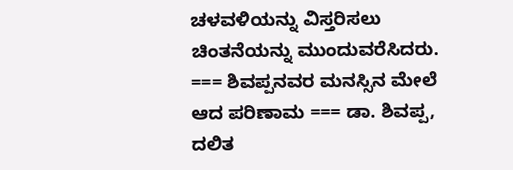ಚಳವಳಿಯನ್ನು ವಿಸ್ತರಿಸಲು ಚಿಂತನೆಯನ್ನು ಮುಂದುವರೆಸಿದರು. === ಶಿವಪ್ಪನವರ ಮನಸ್ಸಿನ ಮೇಲೆ ಆದ ಪರಿಣಾಮ === ಡಾ. ಶಿವಪ್ಪ, ದಲಿತ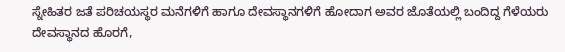ಸ್ನೇಹಿತರ ಜತೆ ಪರಿಚಯಸ್ಥರ ಮನೆಗಳಿಗೆ ಹಾಗೂ ದೇವಸ್ಥಾನಗಳಿಗೆ ಹೋದಾಗ ಅವರ ಜೊತೆಯಲ್ಲಿ ಬಂದಿದ್ದ ಗೆಳೆಯರು ದೇವಸ್ಥಾನದ ಹೊರಗೆ,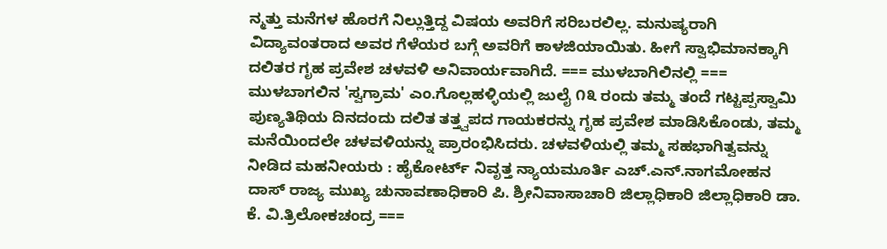ನ್ಮತ್ತು ಮನೆಗಳ ಹೊರಗೆ ನಿಲ್ಲುತ್ತಿದ್ದ ವಿಷಯ ಅವರಿಗೆ ಸರಿಬರಲಿಲ್ಲ. ಮನುಷ್ಯರಾಗಿ ವಿದ್ಯಾವಂತರಾದ ಅವರ ಗೆಳೆಯರ ಬಗ್ಗೆ ಅವರಿಗೆ ಕಾಳಜಿಯಾಯಿತು. ಹೀಗೆ ಸ್ವಾಭಿಮಾನಕ್ಕಾಗಿ ದಲಿತರ ಗೃಹ ಪ್ರವೇಶ ಚಳವಳಿ ಅನಿವಾರ್ಯವಾಗಿದೆ. === ಮುಳಬಾಗಿಲಿನಲ್ಲಿ === ಮುಳಬಾಗಲಿನ 'ಸ್ವಗ್ರಾಮ' ಎಂ.ಗೊಲ್ಲಹಳ್ಳಿಯಲ್ಲಿ ಜುಲೈ ೧೩ ರಂದು ತಮ್ಮ ತಂದೆ ಗಟ್ಟಪ್ಪಸ್ವಾಮಿ ಪುಣ್ಯತಿಥಿಯ ದಿನದಂದು ದಲಿತ ತತ್ತ್ವಪದ ಗಾಯಕರನ್ನು ಗೃಹ ಪ್ರವೇಶ ಮಾಡಿಸಿಕೊಂಡು, ತಮ್ಮ ಮನೆಯಿಂದಲೇ ಚಳವಳಿಯನ್ನು ಪ್ರಾರಂಭಿಸಿದರು. ಚಳವಳಿಯಲ್ಲಿ ತಮ್ಮ ಸಹಭಾಗಿತ್ವವನ್ನು ನೀಡಿದ ಮಹನೀಯರು : ಹೈಕೋರ್ಟ್ ನಿವೃತ್ತ ನ್ಯಾಯಮೂರ್ತಿ ಎಚ್.ಎನ್.ನಾಗಮೋಹನ ದಾಸ್ ರಾಜ್ಯ ಮುಖ್ಯ ಚುನಾವಣಾಧಿಕಾರಿ ಪಿ. ಶ್ರೀನಿವಾಸಾಚಾರಿ ಜಿಲ್ಲಾಧಿಕಾರಿ ಜಿಲ್ಲಾಧಿಕಾರಿ ಡಾ. ಕೆ. ವಿ.ತ್ರಿಲೋಕಚಂದ್ರ ===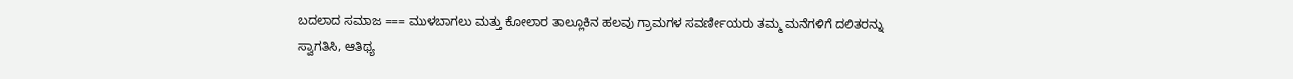ಬದಲಾದ ಸಮಾಜ === ಮುಳಬಾಗಲು ಮತ್ತು ಕೋಲಾರ ತಾಲ್ಲೂಕಿನ ಹಲವು ಗ್ರಾಮಗಳ ಸವರ್ಣೀಯರು ತಮ್ಮ ಮನೆಗಳಿಗೆ ದಲಿತರನ್ನು ಸ್ವಾಗತಿಸಿ, ಆತಿಥ್ಯ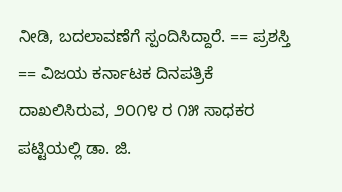ನೀಡಿ, ಬದಲಾವಣೆಗೆ ಸ್ಪಂದಿಸಿದ್ದಾರೆ. == ಪ್ರಶಸ್ತಿ == ವಿಜಯ ಕರ್ನಾಟಕ ದಿನಪತ್ರಿಕೆ ದಾಖಲಿಸಿರುವ, ೨೦೧೪ ರ ೧೫ ಸಾಧಕರ ಪಟ್ಟಿಯಲ್ಲಿ ಡಾ. ಜಿ.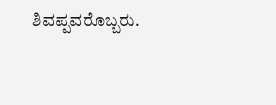ಶಿವಪ್ಪವರೊಬ್ಬರು.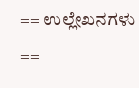== ಉಲ್ಲೇಖನಗಳು ==